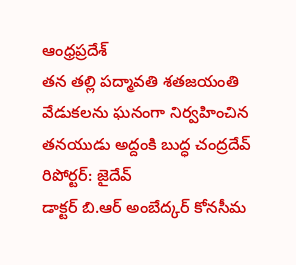ఆంధ్రప్రదేశ్
తన తల్లి పద్మావతి శతజయంతి వేడుకలను ఘనంగా నిర్వహించిన తనయుడు అద్దంకి బుద్ధ చంద్రదేవ్
రిపోర్టర్: జైదేవ్
డాక్టర్ బి.ఆర్ అంబేద్కర్ కోనసీమ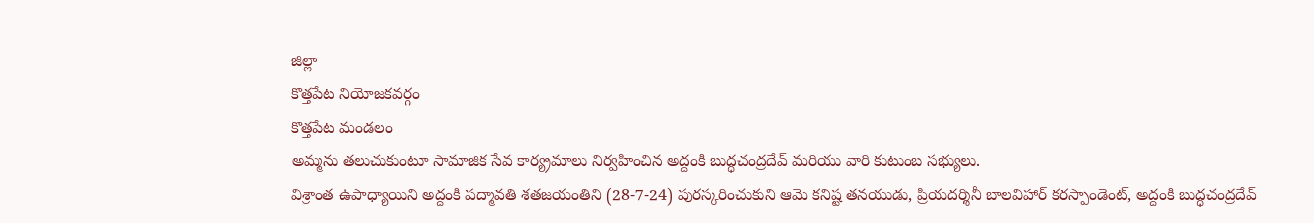జిల్లా
కొత్తపేట నియోజకవర్గం
కొత్తపేట మండలం
అమ్మను తలుచుకుంటూ సామాజిక సేవ కార్య్రమాలు నిర్వహించిన అద్దంకి బుద్ధచంద్రదేవ్ మరియు వారి కుటుంబ సభ్యులు.
విశ్రాంత ఉపాధ్యాయిని అద్దంకి పద్మావతి శతజయంతిని (28-7-24) పురస్కరించుకుని ఆమె కనిష్ట తనయుడు, ప్రియదర్శినీ బాలవిహార్ కరస్పాండెంట్, అద్దంకి బుద్ధచంద్రదేవ్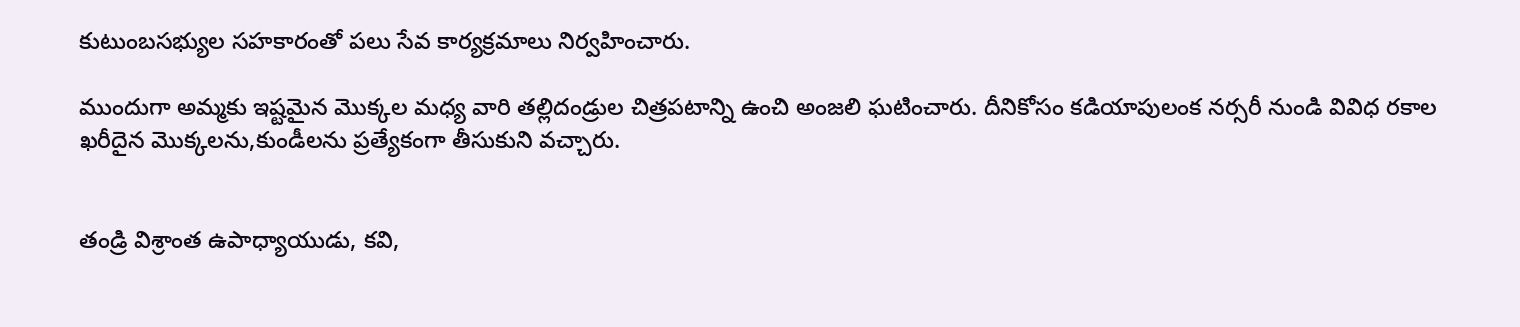కుటుంబసభ్యుల సహకారంతో పలు సేవ కార్యక్రమాలు నిర్వహించారు.

ముందుగా అమ్మకు ఇష్టమైన మొక్కల మధ్య వారి తల్లిదండ్రుల చిత్రపటాన్ని ఉంచి అంజలి ఘటించారు. దీనికోసం కడియాపులంక నర్సరీ నుండి వివిధ రకాల ఖరీదైన మొక్కలను,కుండీలను ప్రత్యేకంగా తీసుకుని వచ్చారు.


తండ్రి విశ్రాంత ఉపాధ్యాయుడు, కవి,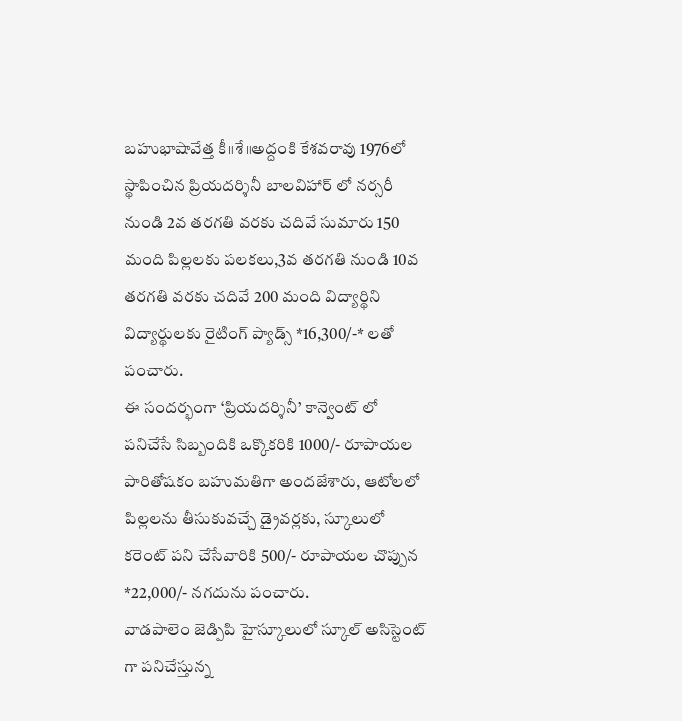బహుభాషావేత్త కీ॥శే॥అద్దంకి కేశవరావు 1976లో స్థాపించిన ప్రియదర్శినీ బాలవిహార్ లో నర్సరీ నుండి 2వ తరగతి వరకు చదివే సుమారు 150 మంది పిల్లలకు పలకలు,3వ తరగతి నుండి 10వ తరగతి వరకు చదివే 200 మంది విద్యార్థిని విద్యార్థులకు రైటింగ్ ప్యాడ్స్ *16,300/-* లతో పంచారు.
ఈ సందర్భంగా ‘ప్రియదర్శినీ’ కాన్వెంట్ లో పనిచేసే సిబ్బందికి ఒక్కొకరికి 1000/- రూపాయల పారితోషకం బహుమతిగా అందజేశారు, ఆటోలలో పిల్లలను తీసుకువచ్చే డ్రైవర్లకు, స్కూలులో కరెంట్ పని చేసేవారికి 500/- రూపాయల చొప్పున *22,000/- నగదును పంచారు.
వాడపాలెం జెడ్పిపి హైస్కూలులో స్కూల్ అసిస్టెంట్ గా పనిచేస్తున్న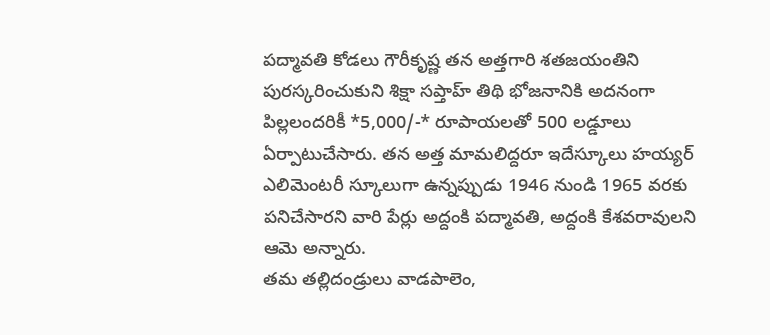పద్మావతి కోడలు గౌరీకృష్ణ తన అత్తగారి శతజయంతిని పురస్కరించుకుని శిక్షా సప్తాహ్ తిథి భోజనానికి అదనంగా పిల్లలందరికీ *5,000/-* రూపాయలతో 500 లడ్డూలు ఏర్పాటుచేసారు. తన అత్త మామలిద్దరూ ఇదేస్కూలు హయ్యర్ ఎలిమెంటరీ స్కూలుగా ఉన్నప్పుడు 1946 నుండి 1965 వరకు పనిచేసారని వారి పేర్లు అద్దంకి పద్మావతి, అద్దంకి కేశవరావులని ఆమె అన్నారు.
తమ తల్లిదండ్రులు వాడపాలెం,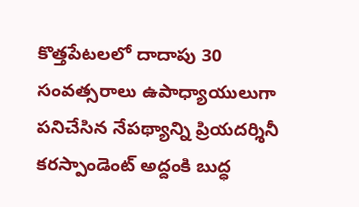కొత్తపేటలలో దాదాపు 30 సంవత్సరాలు ఉపాధ్యాయులుగా పనిచేసిన నేపథ్యాన్ని ప్రియదర్శినీ కరస్పాండెంట్ అద్దంకి బుద్ధ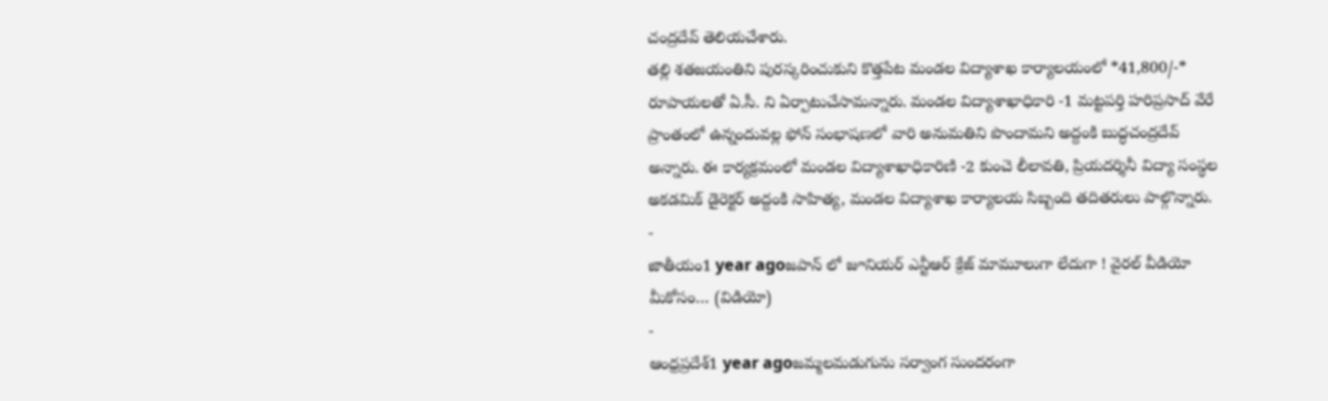చంద్రదేవ్ తెలియచేశారు.
తల్లి శతజయంతిని పురస్కరించుకుని కొత్తపేట మండల విద్యాశాఖ కార్యాలయంలో *41,800/-* రూపాయలతో ఏ.సీ. ని ఏర్పాటుచేసామన్నారు. మండల విద్యాశాఖాధికారి -1 మట్టపర్తి హరిప్రసాద్ వేరే ప్రాంతంలో ఉన్నందువల్ల ఫోన్ సంభాషణలో వారి అనుమతిని పొందామని అద్దంకి బుద్ధచంద్రదేవ్ అన్నారు. ఈ కార్యక్రమంలో మండల విద్యాశాఖాధికారిణి -2 కుంచె లీలావతి, ప్రియదర్శినీ విద్యా సంస్థల అకడమిక్ డైరెక్టర్ అద్దంకి సాహిత్య, మండల విద్యాశాఖ కార్యాలయ సిబ్బంది తదితరులు పాల్గొన్నారు.
-
జాతీయం1 year agoజపాన్ లో జూనియర్ ఎన్టీఆర్ క్రేజ్ మామూలుగా లేదుగా ! వైరల్ వీడియో మీకోసం… (విడియో)
-
ఆంధ్రప్రదేశ్1 year agoజమ్మలమడుగును సర్వాంగ సుందరంగా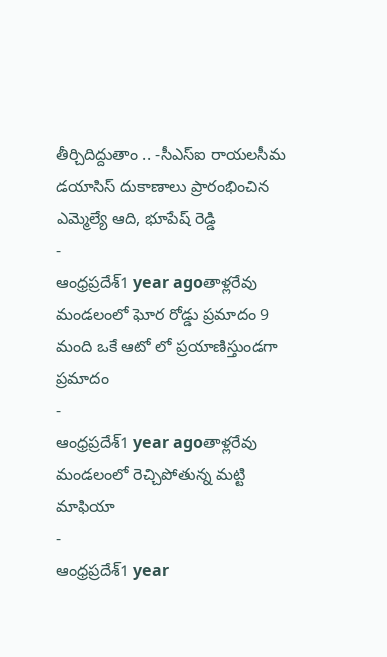తీర్చిదిద్దుతాం .. -సీఎస్ఐ రాయలసీమ డయాసిస్ దుకాణాలు ప్రారంభించిన ఎమ్మెల్యే ఆది, భూపేష్ రెడ్డి
-
ఆంధ్రప్రదేశ్1 year agoతాళ్లరేవు మండలంలో ఘోర రోడ్డు ప్రమాదం 9 మంది ఒకే ఆటో లో ప్రయాణిస్తుండగా ప్రమాదం
-
ఆంధ్రప్రదేశ్1 year agoతాళ్లరేవు మండలంలో రెచ్చిపోతున్న మట్టి మాఫియా
-
ఆంధ్రప్రదేశ్1 year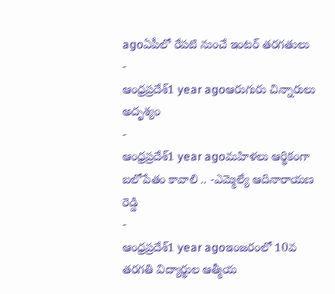agoఏపీలో రేపటి నుంచే ఇంటర్ తరగతులు
-
ఆంధ్రప్రదేశ్1 year agoఆరుగురు చిన్నారులు అదృశ్యం
-
ఆంధ్రప్రదేశ్1 year agoమహిళలు ఆర్థికంగా బలోపేతం కావాలి .. -ఎమ్మెల్యే ఆదినారాయణ రెడ్డి
-
ఆంధ్రప్రదేశ్1 year agoఇంజరంలో 10వ తరగతి విద్యార్థుల ఆత్మీయ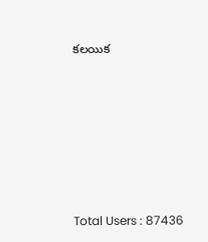కలయిక







Total Users : 87436